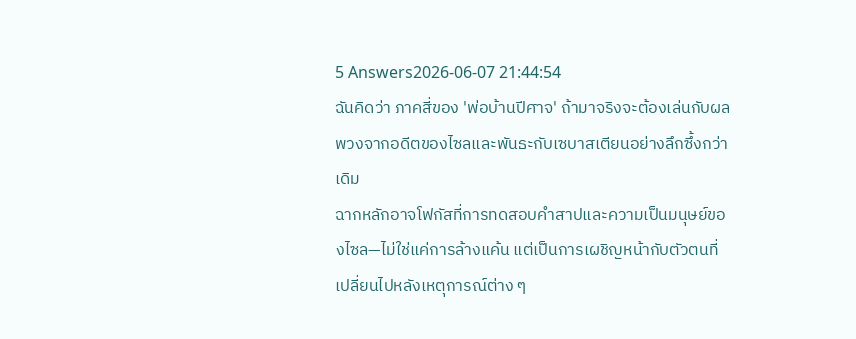5 Answers2026-06-07 21:44:54
ฉันคิดว่า ภาคสี่ของ 'พ่อบ้านปีศาจ' ถ้ามาจริงจะต้องเล่นกับผลพวงจากอดีตของไซลและพันธะกับเซบาสเตียนอย่างลึกซึ้งกว่าเดิม
ฉากหลักอาจโฟกัสที่การทดสอบคำสาปและความเป็นมนุษย์ของไซล—ไม่ใช่แค่การล้างแค้น แต่เป็นการเผชิญหน้ากับตัวตนที่เปลี่ยนไปหลังเหตุการณ์ต่าง ๆ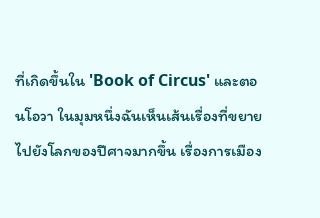ที่เกิดขึ้นใน 'Book of Circus' และตอนโอวา ในมุมหนึ่งฉันเห็นเส้นเรื่องที่ขยายไปยังโลกของปีศาจมากขึ้น เรื่องการเมือง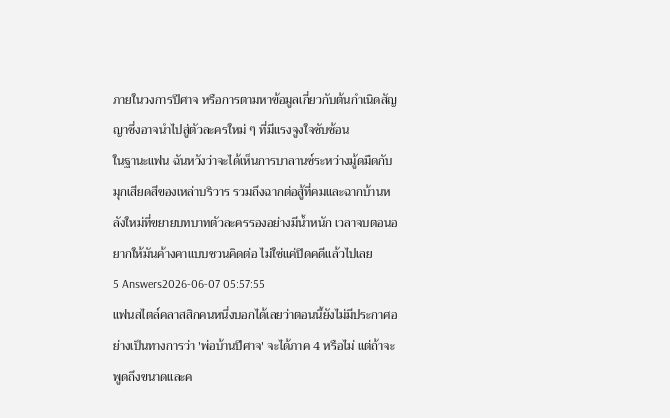ภายในวงการปีศาจ หรือการตามหาข้อมูลเกี่ยวกับต้นกำเนิดสัญญาซึ่งอาจนำไปสู่ตัวละครใหม่ ๆ ที่มีแรงจูงใจซับซ้อน
ในฐานะแฟน ฉันหวังว่าจะได้เห็นการบาลานซ์ระหว่างมู้ดมืดกับมุกเสียดสีของเหล่าบริวาร รวมถึงฉากต่อสู้ที่คมและฉากบ้านหลังใหม่ที่ขยายบทบาทตัวละครรองอย่างมีน้ำหนัก เวลาจบตอนอยากให้มันค้างคาแบบชวนคิดต่อ ไม่ใช่แค่ปิดคดีแล้วไปเลย
5 Answers2026-06-07 05:57:55
แฟนสไตล์คลาสสิกคนหนึ่งบอกได้เลยว่าตอนนี้ยังไม่มีประกาศอย่างเป็นทางการว่า 'พ่อบ้านปีศาจ' จะได้ภาค 4 หรือไม่ แต่ถ้าจะพูดถึงขนาดและค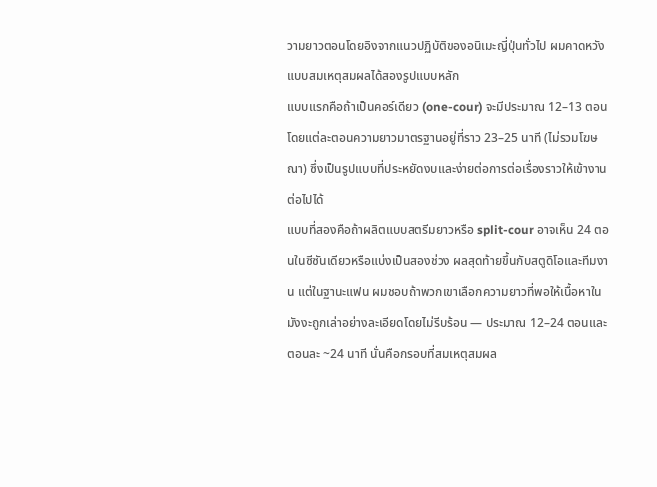วามยาวตอนโดยอิงจากแนวปฏิบัติของอนิเมะญี่ปุ่นทั่วไป ผมคาดหวังแบบสมเหตุสมผลได้สองรูปแบบหลัก
แบบแรกคือถ้าเป็นคอร์เดียว (one-cour) จะมีประมาณ 12–13 ตอน โดยแต่ละตอนความยาวมาตรฐานอยู่ที่ราว 23–25 นาที (ไม่รวมโฆษณา) ซึ่งเป็นรูปแบบที่ประหยัดงบและง่ายต่อการต่อเรื่องราวให้เข้างานต่อไปได้
แบบที่สองคือถ้าผลิตแบบสตรีมยาวหรือ split-cour อาจเห็น 24 ตอนในซีซันเดียวหรือแบ่งเป็นสองช่วง ผลสุดท้ายขึ้นกับสตูดิโอและทีมงาน แต่ในฐานะแฟน ผมชอบถ้าพวกเขาเลือกความยาวที่พอให้เนื้อหาในมังงะถูกเล่าอย่างละเอียดโดยไม่รีบร้อน — ประมาณ 12–24 ตอนและตอนละ ~24 นาที นั่นคือกรอบที่สมเหตุสมผล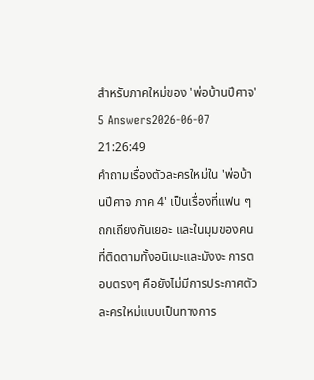สำหรับภาคใหม่ของ 'พ่อบ้านปีศาจ'
5 Answers2026-06-07 21:26:49
คำถามเรื่องตัวละครใหม่ใน 'พ่อบ้านปีศาจ ภาค 4' เป็นเรื่องที่แฟน ๆ ถกเถียงกันเยอะ และในมุมของคนที่ติดตามทั้งอนิเมะและมังงะ การตอบตรงๆ คือยังไม่มีการประกาศตัวละครใหม่แบบเป็นทางการ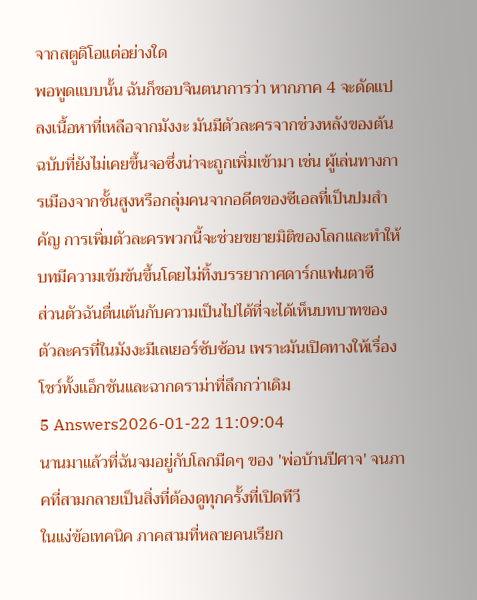จากสตูดิโอแต่อย่างใด
พอพูดแบบนั้น ฉันก็ชอบจินตนาการว่า หากภาค 4 จะดัดแปลงเนื้อหาที่เหลือจากมังงะ มันมีตัวละครจากช่วงหลังของต้นฉบับที่ยังไม่เคยขึ้นจอซึ่งน่าจะถูกเพิ่มเข้ามา เช่น ผู้เล่นทางการเมืองจากชั้นสูงหรือกลุ่มคนจากอดีตของซีเอลที่เป็นปมสำคัญ การเพิ่มตัวละครพวกนี้จะช่วยขยายมิติของโลกและทำให้บทมีความเข้มข้นขึ้นโดยไม่ทิ้งบรรยากาศดาร์กแฟนตาซี
ส่วนตัวฉันตื่นเต้นกับความเป็นไปได้ที่จะได้เห็นบทบาทของตัวละครที่ในมังงะมีเลเยอร์ซับซ้อน เพราะมันเปิดทางให้เรื่องโชว์ทั้งแอ็กชันและฉากดราม่าที่ลึกกว่าเดิม
5 Answers2026-01-22 11:09:04
นานมาแล้วที่ฉันจมอยู่กับโลกมืดๆ ของ 'พ่อบ้านปีศาจ' จนภาคที่สามกลายเป็นสิ่งที่ต้องดูทุกครั้งที่เปิดทีวี
ในแง่ข้อเทคนิค ภาคสามที่หลายคนเรียก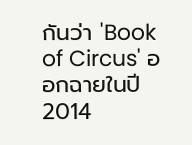กันว่า 'Book of Circus' ออกฉายในปี 2014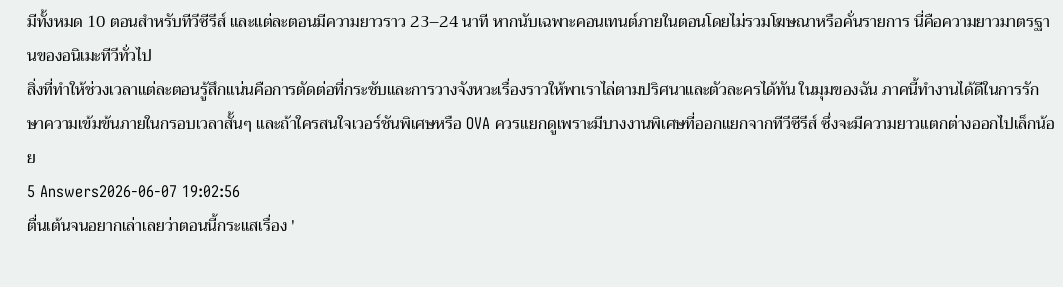มีทั้งหมด 10 ตอนสำหรับทีวีซีรีส์ และแต่ละตอนมีความยาวราว 23–24 นาที หากนับเฉพาะคอนเทนต์ภายในตอนโดยไม่รวมโฆษณาหรือคั่นรายการ นี่คือความยาวมาตรฐานของอนิเมะทีวีทั่วไป
สิ่งที่ทำให้ช่วงเวลาแต่ละตอนรู้สึกแน่นคือการตัดต่อที่กระชับและการวางจังหวะเรื่องราวให้พาเราไล่ตามปริศนาและตัวละครได้ทัน ในมุมของฉัน ภาคนี้ทำงานได้ดีในการรักษาความเข้มข้นภายในกรอบเวลาสั้นๆ และถ้าใครสนใจเวอร์ชันพิเศษหรือ OVA ควรแยกดูเพราะมีบางงานพิเศษที่ออกแยกจากทีวีซีรีส์ ซึ่งจะมีความยาวแตกต่างออกไปเล็กน้อย
5 Answers2026-06-07 19:02:56
ตื่นเต้นจนอยากเล่าเลยว่าตอนนี้กระแสเรื่อง '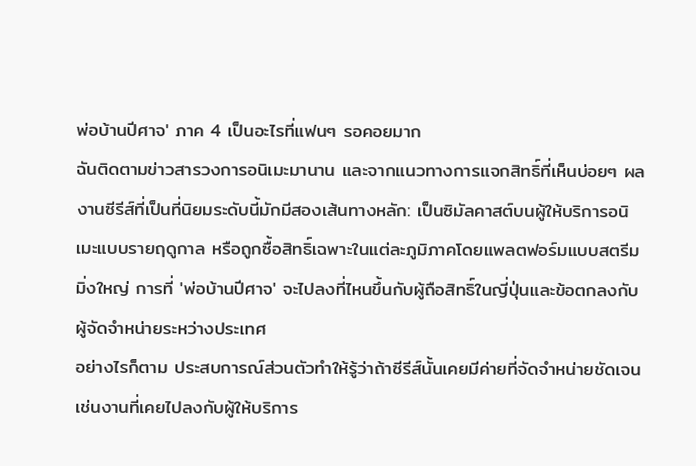พ่อบ้านปีศาจ' ภาค 4 เป็นอะไรที่แฟนๆ รอคอยมาก
ฉันติดตามข่าวสารวงการอนิเมะมานาน และจากแนวทางการแจกสิทธิ์ที่เห็นบ่อยๆ ผลงานซีรีส์ที่เป็นที่นิยมระดับนี้มักมีสองเส้นทางหลัก: เป็นซิมัลคาสต์บนผู้ให้บริการอนิเมะแบบรายฤดูกาล หรือถูกซื้อสิทธิ์เฉพาะในแต่ละภูมิภาคโดยแพลตฟอร์มแบบสตรีมมิ่งใหญ่ การที่ 'พ่อบ้านปีศาจ' จะไปลงที่ไหนขึ้นกับผู้ถือสิทธิ์ในญี่ปุ่นและข้อตกลงกับผู้จัดจำหน่ายระหว่างประเทศ
อย่างไรก็ตาม ประสบการณ์ส่วนตัวทำให้รู้ว่าถ้าซีรีส์นั้นเคยมีค่ายที่จัดจำหน่ายชัดเจน เช่นงานที่เคยไปลงกับผู้ให้บริการ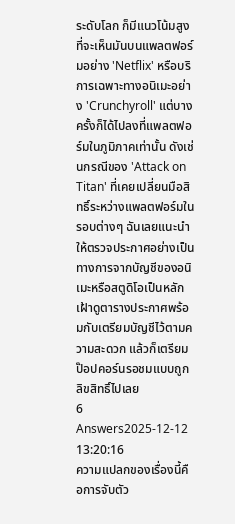ระดับโลก ก็มีแนวโน้มสูงที่จะเห็นมันบนแพลตฟอร์มอย่าง 'Netflix' หรือบริการเฉพาะทางอนิเมะอย่าง 'Crunchyroll' แต่บางครั้งก็ได้ไปลงที่แพลตฟอร์มในภูมิภาคเท่านั้น ดังเช่นกรณีของ 'Attack on Titan' ที่เคยเปลี่ยนมือสิทธิ์ระหว่างแพลตฟอร์มในรอบต่างๆ ฉันเลยแนะนำให้ตรวจประกาศอย่างเป็นทางการจากบัญชีของอนิเมะหรือสตูดิโอเป็นหลัก เฝ้าดูตารางประกาศพร้อมกับเตรียมบัญชีไว้ตามความสะดวก แล้วก็เตรียมป๊อปคอร์นรอชมแบบถูกลิขสิทธิ์ไปเลย
6 Answers2025-12-12 13:20:16
ความแปลกของเรื่องนี้คือการจับตัว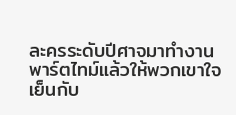ละครระดับปีศาจมาทำงานพาร์ตไทม์แล้วให้พวกเขาใจเย็นกับ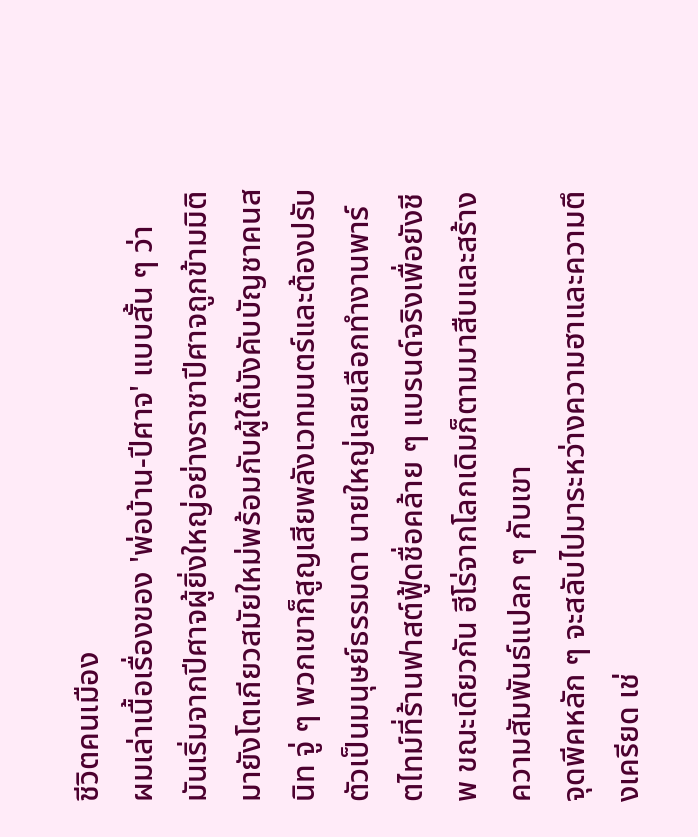ชีวิตคนเมือง
ผมเล่าเนื้อเรื่องของ 'พ่อบ้าน-ปีศาจ' แบบสั้น ๆ ว่า มันเริ่มจากปีศาจผู้ยิ่งใหญ่อย่างราชาปีศาจถูกข้ามมิติมายังโตเกียวสมัยใหม่พร้อมกับผู้ใต้บังคับบัญชาคนสนิท จู่ ๆ พวกเขาก็สูญเสียพลังเวทมนตร์และต้องปรับตัวเป็นมนุษย์ธรรมดา นายใหญ่เลยเลือกทำงานพาร์ตไทม์ที่ร้านฟาสต์ฟู้ดชื่อคล้าย ๆ แบรนด์จริงเพื่อยังชีพ ขณะเดียวกัน ฮีโร่จากโลกเดิมก็ตามมาสืบและสร้างความสัมพันธ์แปลก ๆ กับเขา
จุดพีคหลัก ๆ จะสลับไปมาระหว่างความฮาและความตึงเครียด เช่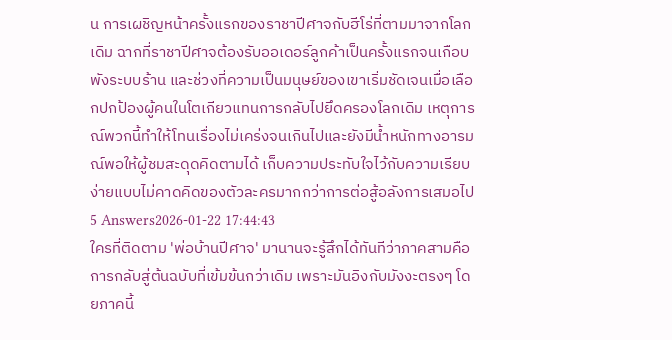น การเผชิญหน้าครั้งแรกของราชาปีศาจกับฮีโร่ที่ตามมาจากโลกเดิม ฉากที่ราชาปีศาจต้องรับออเดอร์ลูกค้าเป็นครั้งแรกจนเกือบพังระบบร้าน และช่วงที่ความเป็นมนุษย์ของเขาเริ่มชัดเจนเมื่อเลือกปกป้องผู้คนในโตเกียวแทนการกลับไปยึดครองโลกเดิม เหตุการณ์พวกนี้ทำให้โทนเรื่องไม่เคร่งจนเกินไปและยังมีน้ำหนักทางอารมณ์พอให้ผู้ชมสะดุดคิดตามได้ เก็บความประทับใจไว้กับความเรียบง่ายแบบไม่คาดคิดของตัวละครมากกว่าการต่อสู้อลังการเสมอไป
5 Answers2026-01-22 17:44:43
ใครที่ติดตาม 'พ่อบ้านปีศาจ' มานานจะรู้สึกได้ทันทีว่าภาคสามคือการกลับสู่ต้นฉบับที่เข้มข้นกว่าเดิม เพราะมันอิงกับมังงะตรงๆ โดยภาคนี้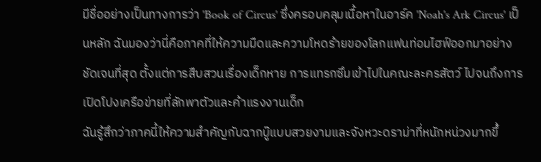มีชื่ออย่างเป็นทางการว่า 'Book of Circus' ซึ่งครอบคลุมเนื้อหาในอาร์ค 'Noah's Ark Circus' เป็นหลัก ฉันมองว่านี่คือภาคที่ให้ความมืดและความโหดร้ายของโลกแฟนท่อมไฮฟ์ออกมาอย่างชัดเจนที่สุด ตั้งแต่การสืบสวนเรื่องเด็กหาย การแทรกซึมเข้าไปในคณะละครสัตว์ ไปจนถึงการเปิดโปงเครือข่ายที่ลักพาตัวและค้าแรงงานเด็ก
ฉันรู้สึกว่าภาคนี้ให้ความสำคัญกับฉากบู๊แบบสวยงามและจังหวะดราม่าที่หนักหน่วงมากขึ้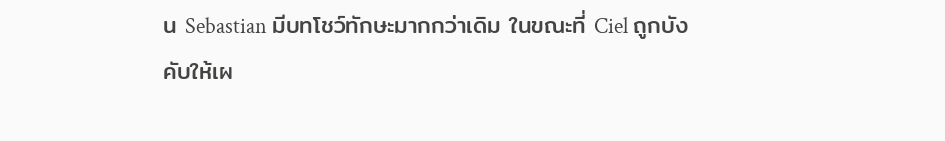น Sebastian มีบทโชว์ทักษะมากกว่าเดิม ในขณะที่ Ciel ถูกบังคับให้เผ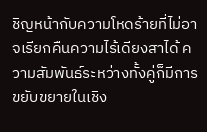ชิญหน้ากับความโหดร้ายที่ไม่อาจเรียกคืนความไร้เดียงสาได้ ความสัมพันธ์ระหว่างทั้งคู่ก็มีการขยับขยายในเชิง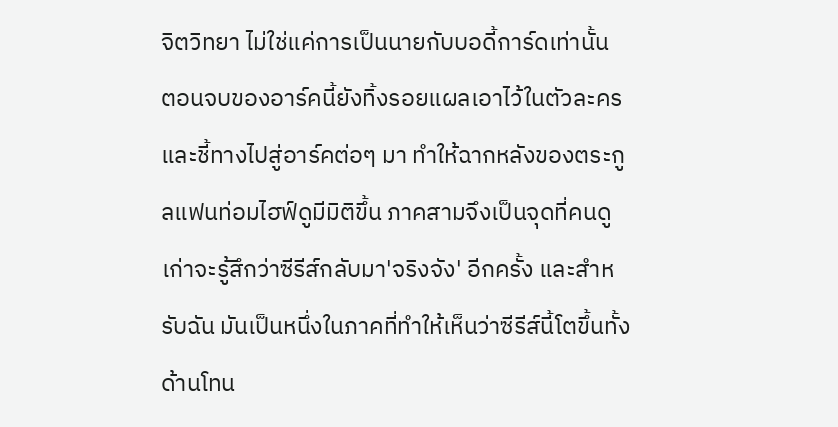จิตวิทยา ไม่ใช่แค่การเป็นนายกับบอดี้การ์ดเท่านั้น
ตอนจบของอาร์คนี้ยังทิ้งรอยแผลเอาไว้ในตัวละครและชี้ทางไปสู่อาร์คต่อๆ มา ทำให้ฉากหลังของตระกูลแฟนท่อมไฮฟ์ดูมีมิติขึ้น ภาคสามจึงเป็นจุดที่คนดูเก่าจะรู้สึกว่าซีรีส์กลับมา'จริงจัง' อีกครั้ง และสำหรับฉัน มันเป็นหนึ่งในภาคที่ทำให้เห็นว่าซีรีส์นี้โตขึ้นทั้งด้านโทน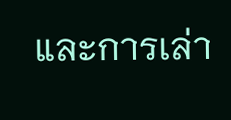และการเล่า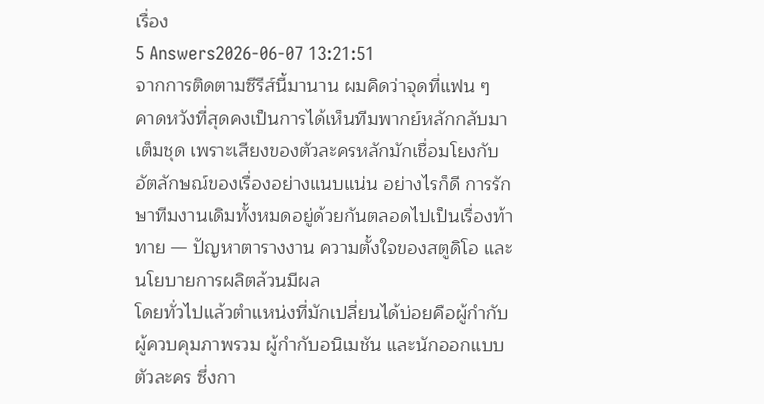เรื่อง
5 Answers2026-06-07 13:21:51
จากการติดตามซีรีส์นี้มานาน ผมคิดว่าจุดที่แฟน ๆ คาดหวังที่สุดคงเป็นการได้เห็นทีมพากย์หลักกลับมาเต็มชุด เพราะเสียงของตัวละครหลักมักเชื่อมโยงกับอัตลักษณ์ของเรื่องอย่างแนบแน่น อย่างไรก็ดี การรักษาทีมงานเดิมทั้งหมดอยู่ด้วยกันตลอดไปเป็นเรื่องท้าทาย — ปัญหาตารางงาน ความตั้งใจของสตูดิโอ และนโยบายการผลิตล้วนมีผล
โดยทั่วไปแล้วตำแหน่งที่มักเปลี่ยนได้บ่อยคือผู้กำกับผู้ควบคุมภาพรวม ผู้กำกับอนิเมชัน และนักออกแบบตัวละคร ซึ่งกา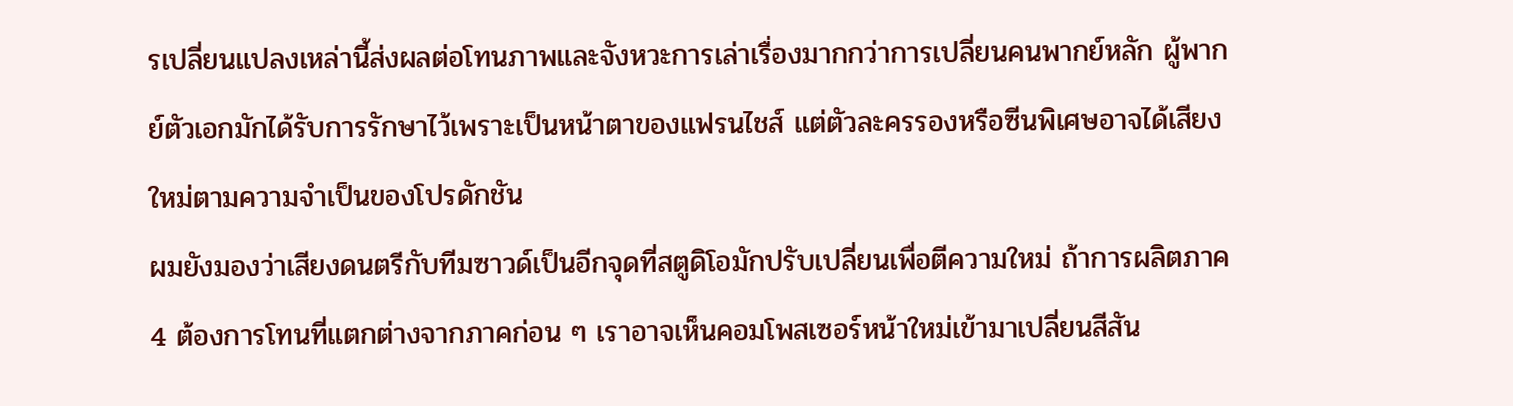รเปลี่ยนแปลงเหล่านี้ส่งผลต่อโทนภาพและจังหวะการเล่าเรื่องมากกว่าการเปลี่ยนคนพากย์หลัก ผู้พากย์ตัวเอกมักได้รับการรักษาไว้เพราะเป็นหน้าตาของแฟรนไชส์ แต่ตัวละครรองหรือซีนพิเศษอาจได้เสียงใหม่ตามความจำเป็นของโปรดักชัน
ผมยังมองว่าเสียงดนตรีกับทีมซาวด์เป็นอีกจุดที่สตูดิโอมักปรับเปลี่ยนเพื่อตีความใหม่ ถ้าการผลิตภาค 4 ต้องการโทนที่แตกต่างจากภาคก่อน ๆ เราอาจเห็นคอมโพสเซอร์หน้าใหม่เข้ามาเปลี่ยนสีสัน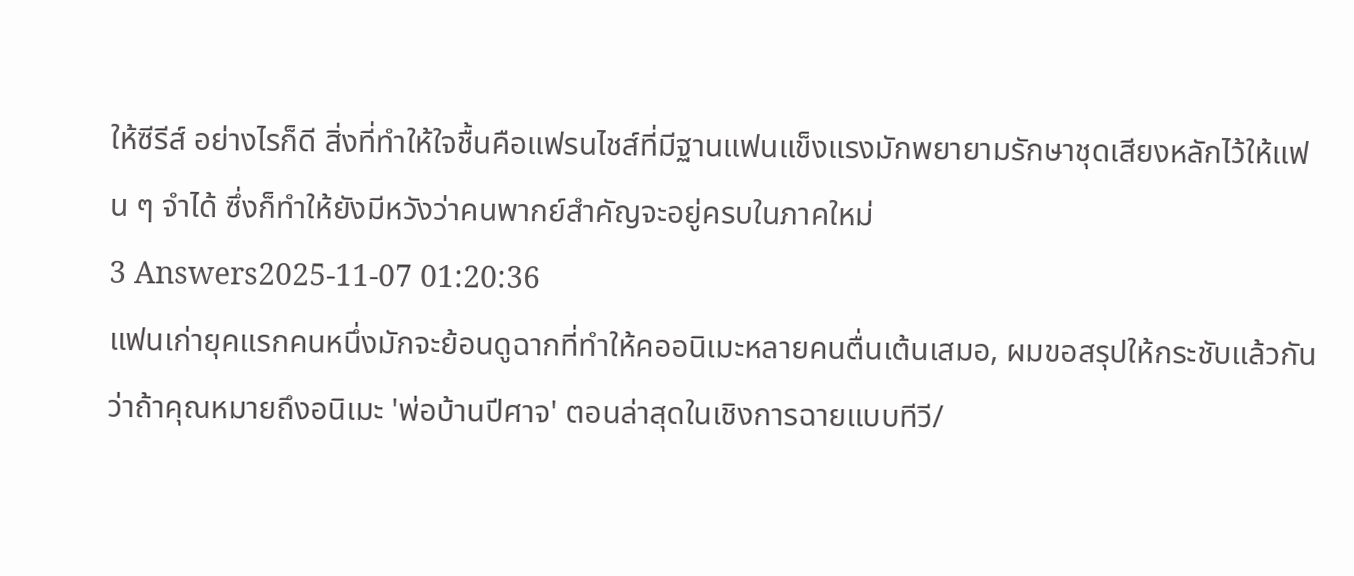ให้ซีรีส์ อย่างไรก็ดี สิ่งที่ทำให้ใจชื้นคือแฟรนไชส์ที่มีฐานแฟนแข็งแรงมักพยายามรักษาชุดเสียงหลักไว้ให้แฟน ๆ จำได้ ซึ่งก็ทำให้ยังมีหวังว่าคนพากย์สำคัญจะอยู่ครบในภาคใหม่
3 Answers2025-11-07 01:20:36
แฟนเก่ายุคแรกคนหนึ่งมักจะย้อนดูฉากที่ทำให้คออนิเมะหลายคนตื่นเต้นเสมอ, ผมขอสรุปให้กระชับแล้วกันว่าถ้าคุณหมายถึงอนิเมะ 'พ่อบ้านปีศาจ' ตอนล่าสุดในเชิงการฉายแบบทีวี/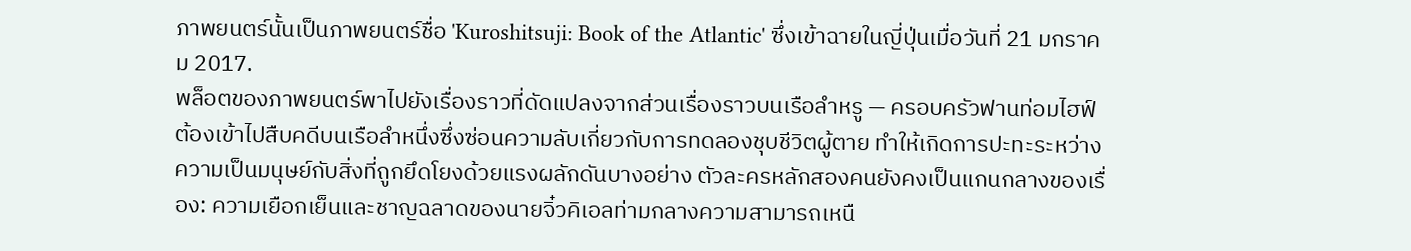ภาพยนตร์นั้นเป็นภาพยนตร์ชื่อ 'Kuroshitsuji: Book of the Atlantic' ซึ่งเข้าฉายในญี่ปุ่นเมื่อวันที่ 21 มกราคม 2017.
พล็อตของภาพยนตร์พาไปยังเรื่องราวที่ดัดแปลงจากส่วนเรื่องราวบนเรือลำหรู — ครอบครัวฟานท่อมไฮฟ์ต้องเข้าไปสืบคดีบนเรือลำหนึ่งซึ่งซ่อนความลับเกี่ยวกับการทดลองชุบชีวิตผู้ตาย ทำให้เกิดการปะทะระหว่างความเป็นมนุษย์กับสิ่งที่ถูกยึดโยงด้วยแรงผลักดันบางอย่าง ตัวละครหลักสองคนยังคงเป็นแกนกลางของเรื่อง: ความเยือกเย็นและชาญฉลาดของนายจิ๋วคิเอลท่ามกลางความสามารถเหนื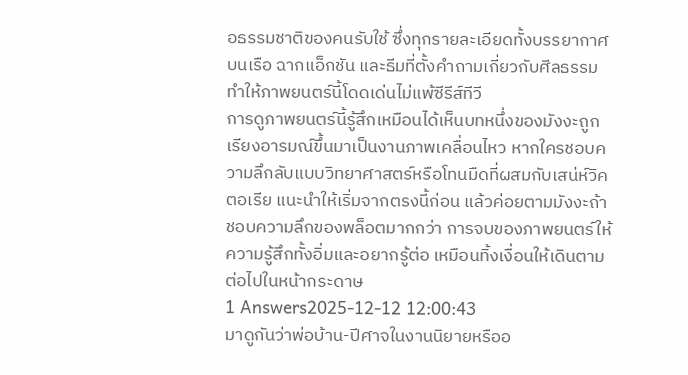อธรรมชาติของคนรับใช้ ซึ่งทุกรายละเอียดทั้งบรรยากาศบนเรือ ฉากแอ็กชัน และธีมที่ตั้งคำถามเกี่ยวกับศีลธรรม ทำให้ภาพยนตร์นี้โดดเด่นไม่แพ้ซีรีส์ทีวี
การดูภาพยนตร์นี้รู้สึกเหมือนได้เห็นบทหนึ่งของมังงะถูกเรียงอารมณ์ขึ้นมาเป็นงานภาพเคลื่อนไหว หากใครชอบความลึกลับแบบวิทยาศาสตร์หรือโทนมืดที่ผสมกับเสน่ห์วิคตอเรีย แนะนำให้เริ่มจากตรงนี้ก่อน แล้วค่อยตามมังงะถ้าชอบความลึกของพล็อตมากกว่า การจบของภาพยนตร์ให้ความรู้สึกทั้งอิ่มและอยากรู้ต่อ เหมือนทิ้งเงื่อนให้เดินตามต่อไปในหน้ากระดาษ
1 Answers2025-12-12 12:00:43
มาดูกันว่าพ่อบ้าน-ปีศาจในงานนิยายหรืออ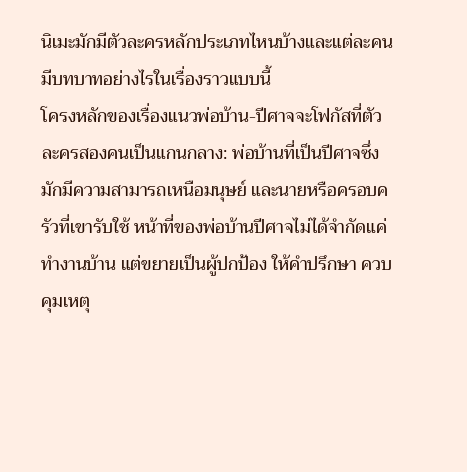นิเมะมักมีตัวละครหลักประเภทไหนบ้างและแต่ละคนมีบทบาทอย่างไรในเรื่องราวแบบนี้
โครงหลักของเรื่องแนวพ่อบ้าน-ปีศาจจะโฟกัสที่ตัวละครสองคนเป็นแกนกลาง: พ่อบ้านที่เป็นปีศาจซึ่งมักมีความสามารถเหนือมนุษย์ และนายหรือครอบครัวที่เขารับใช้ หน้าที่ของพ่อบ้านปีศาจไม่ได้จำกัดแค่ทำงานบ้าน แต่ขยายเป็นผู้ปกป้อง ให้คำปรึกษา ควบคุมเหตุ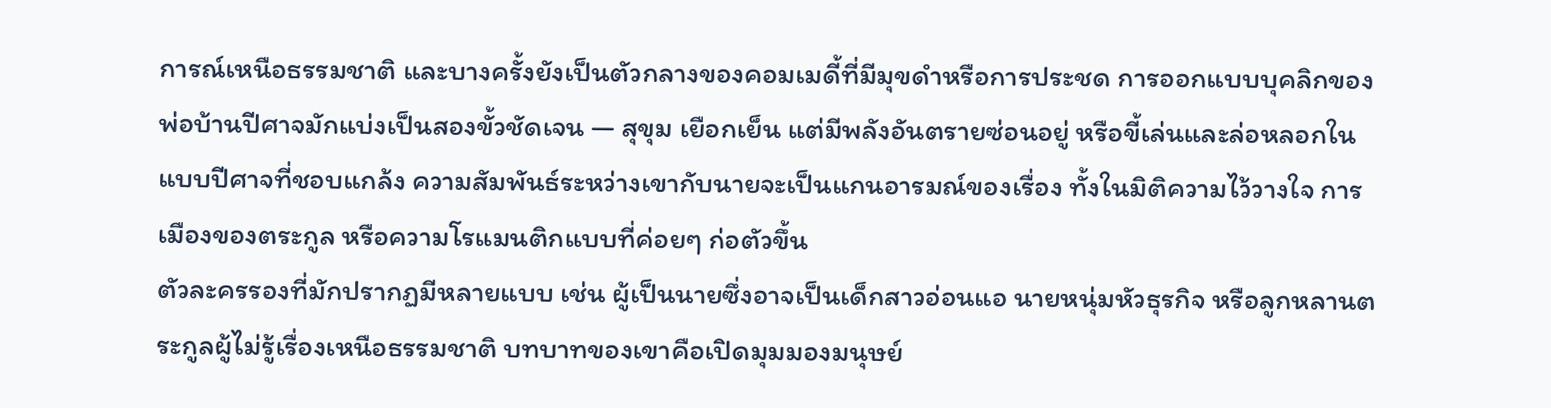การณ์เหนือธรรมชาติ และบางครั้งยังเป็นตัวกลางของคอมเมดี้ที่มีมุขดำหรือการประชด การออกแบบบุคลิกของพ่อบ้านปีศาจมักแบ่งเป็นสองขั้วชัดเจน — สุขุม เยือกเย็น แต่มีพลังอันตรายซ่อนอยู่ หรือขี้เล่นและล่อหลอกในแบบปีศาจที่ชอบแกล้ง ความสัมพันธ์ระหว่างเขากับนายจะเป็นแกนอารมณ์ของเรื่อง ทั้งในมิติความไว้วางใจ การเมืองของตระกูล หรือความโรแมนติกแบบที่ค่อยๆ ก่อตัวขึ้น
ตัวละครรองที่มักปรากฏมีหลายแบบ เช่น ผู้เป็นนายซึ่งอาจเป็นเด็กสาวอ่อนแอ นายหนุ่มหัวธุรกิจ หรือลูกหลานตระกูลผู้ไม่รู้เรื่องเหนือธรรมชาติ บทบาทของเขาคือเปิดมุมมองมนุษย์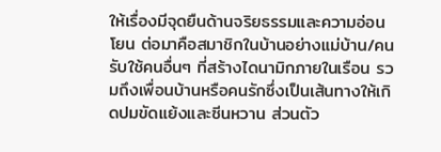ให้เรื่องมีจุดยืนด้านจริยธรรมและความอ่อนโยน ต่อมาคือสมาชิกในบ้านอย่างแม่บ้าน/คนรับใช้คนอื่นๆ ที่สร้างไดนามิกภายในเรือน รวมถึงเพื่อนบ้านหรือคนรักซึ่งเป็นเส้นทางให้เกิดปมขัดแย้งและซีนหวาน ส่วนตัว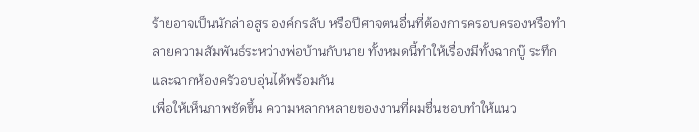ร้ายอาจเป็นนักล่าอสูร องค์กรลับ หรือปีศาจตนอื่นที่ต้องการครอบครองหรือทำลายความสัมพันธ์ระหว่างพ่อบ้านกับนาย ทั้งหมดนี้ทำให้เรื่องมีทั้งฉากบู๊ ระทึก และฉากห้องครัวอบอุ่นได้พร้อมกัน
เพื่อให้เห็นภาพชัดขึ้น ความหลากหลายของงานที่ผมชื่นชอบทำให้แนว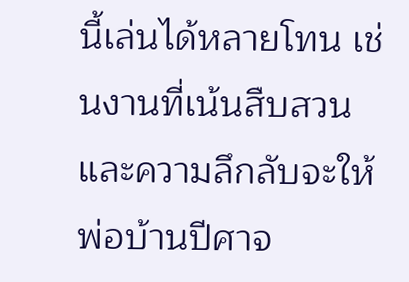นี้เล่นได้หลายโทน เช่นงานที่เน้นสืบสวนและความลึกลับจะให้พ่อบ้านปีศาจ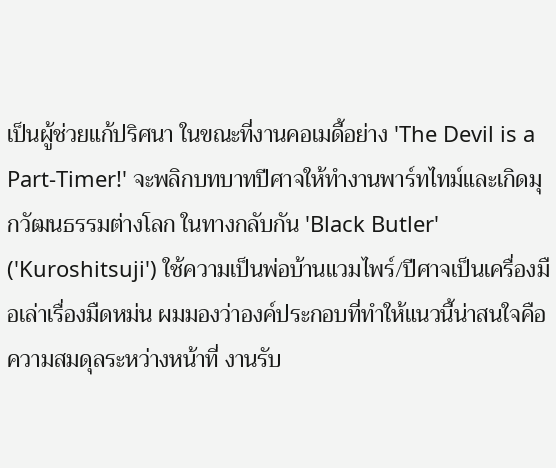เป็นผู้ช่วยแก้ปริศนา ในขณะที่งานคอเมดี้อย่าง 'The Devil is a Part-Timer!' จะพลิกบทบาทปีศาจให้ทำงานพาร์ทไทม์และเกิดมุกวัฒนธรรมต่างโลก ในทางกลับกัน 'Black Butler' ('Kuroshitsuji') ใช้ความเป็นพ่อบ้านแวมไพร์/ปีศาจเป็นเครื่องมือเล่าเรื่องมืดหม่น ผมมองว่าองค์ประกอบที่ทำให้แนวนี้น่าสนใจคือความสมดุลระหว่างหน้าที่ งานรับ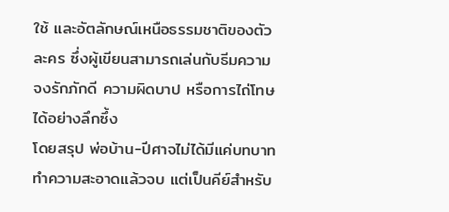ใช้ และอัตลักษณ์เหนือธรรมชาติของตัวละคร ซึ่งผู้เขียนสามารถเล่นกับธีมความจงรักภักดี ความผิดบาป หรือการไถ่โทษได้อย่างลึกซึ้ง
โดยสรุป พ่อบ้าน-ปีศาจไม่ได้มีแค่บทบาททำความสะอาดแล้วจบ แต่เป็นคีย์สำหรับ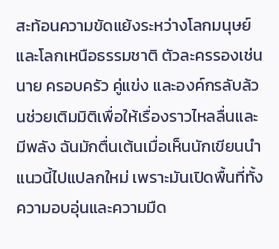สะท้อนความขัดแย้งระหว่างโลกมนุษย์และโลกเหนือธรรมชาติ ตัวละครรองเช่นนาย ครอบครัว คู่แข่ง และองค์กรลับล้วนช่วยเติมมิติเพื่อให้เรื่องราวไหลลื่นและมีพลัง ฉันมักตื่นเต้นเมื่อเห็นนักเขียนนำแนวนี้ไปแปลกใหม่ เพราะมันเปิดพื้นที่ทั้งความอบอุ่นและความมืด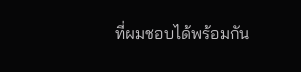ที่ผมชอบได้พร้อมกัน